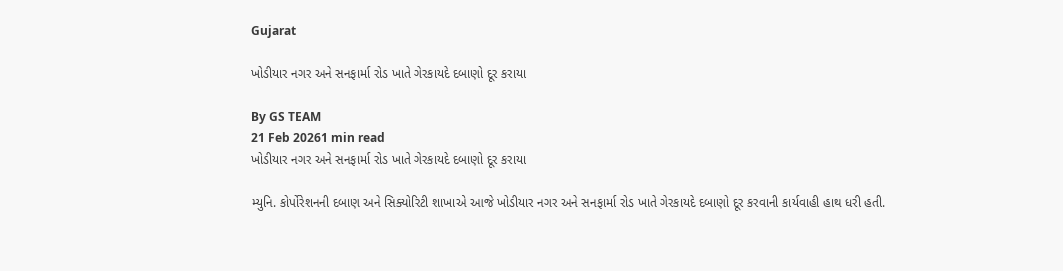Gujarat

ખોડીયાર નગર અને સનફાર્મા રોડ ખાતે ગેરકાયદે દબાણો દૂર કરાયા

By GS TEAM
21 Feb 20261 min read
ખોડીયાર નગર અને સનફાર્મા રોડ ખાતે ગેરકાયદે દબાણો દૂર કરાયા

મ્યુનિ. કોર્પોરેશનની દબાણ અને સિક્યોરિટી શાખાએ આજે ખોડીયાર નગર અને સનફાર્મા રોડ ખાતે ગેરકાયદે દબાણો દૂર કરવાની કાર્યવાહી હાથ ધરી હતી.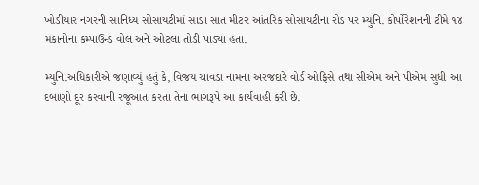ખોડીયાર નગરની સાનિધ્ય સોસાયટીમાં સાડા સાત મીટર આંતરિક સોસાયટીના રોડ પર મ્યુનિ. કોર્પોરેશનની ટીમે ૧૪ મકાનોના કમ્પાઉન્ડ વોલ અને ઓટલા તોડી પાડ્યા હતા.

મ્યુનિ.અધિકારીએ જણાવ્યું હતું કે, વિજય ચાવડા નામના અરજદારે વોર્ડ ઓફિસે તથા સીએમ અને પીએમ સુધી આ દબાણો દૂર કરવાની રજૂઆત કરતા તેના ભાગરૂપે આ કાર્યવાહી કરી છે.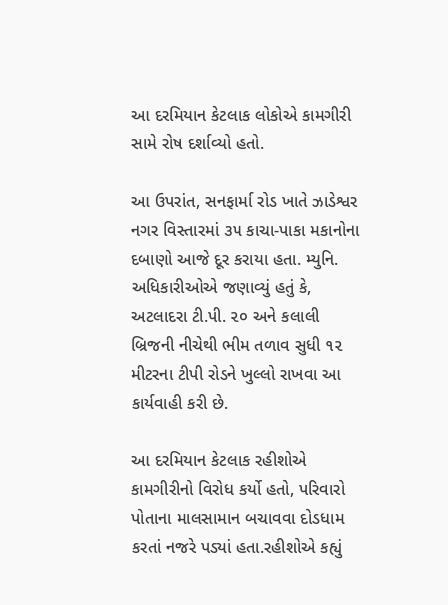આ દરમિયાન કેટલાક લોકોએ કામગીરી સામે રોષ દર્શાવ્યો હતો.

આ ઉપરાંત, સનફાર્મા રોડ ખાતે ઝાડેશ્વર નગર વિસ્તારમાં ૩૫ કાચા-પાકા મકાનોના દબાણો આજે દૂર કરાયા હતા. મ્યુનિ. અધિકારીઓએ જણાવ્યું હતું કે, અટલાદરા ટી.પી. ૨૦ અને કલાલી બ્રિજની નીચેથી ભીમ તળાવ સુધી ૧૨ મીટરના ટીપી રોડને ખુલ્લો રાખવા આ કાર્યવાહી કરી છે.

આ દરમિયાન કેટલાક રહીશોએ કામગીરીનો વિરોધ કર્યો હતો, પરિવારો પોતાના માલસામાન બચાવવા દોડધામ કરતાં નજરે પડ્યાં હતા.રહીશોએ કહ્યું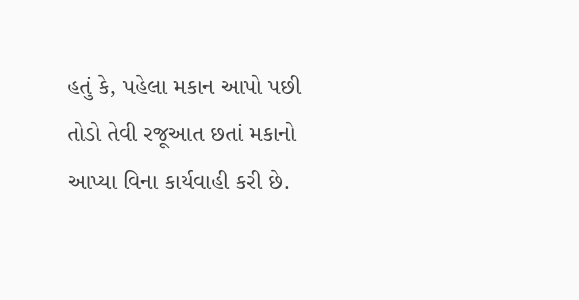હતું કે, પહેલા મકાન આપો પછી તોડો તેવી રજૂઆત છતાં મકાનો આપ્યા વિના કાર્યવાહી કરી છે.